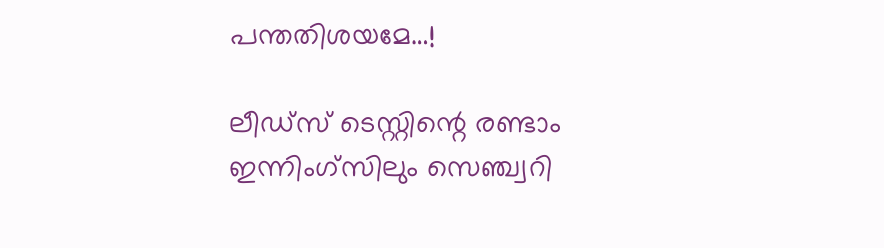പന്തതിശയമേ…!

ലീഡ്സ് ടെസ്റ്റിന്റെ രണ്ടാം ഇന്നിംഗ്സിലും സെഞ്ച്വറി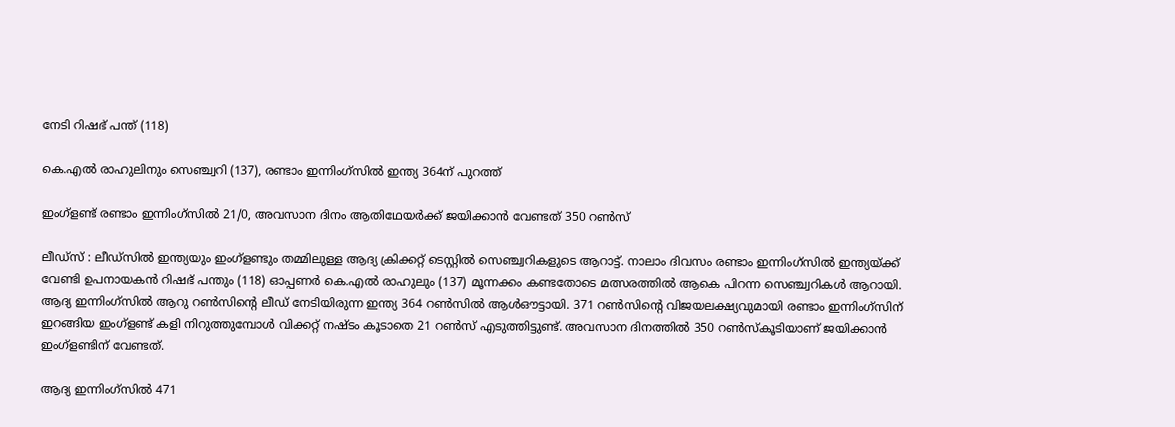നേടി റിഷഭ് പന്ത് (118)

കെ.എൽ രാഹുലിനും സെഞ്ച്വറി (137), രണ്ടാം ഇന്നിംഗ്സിൽ ഇന്ത്യ 364ന് പുറത്ത്

ഇംഗ്ളണ്ട് രണ്ടാം ഇന്നിംഗ്സിൽ 21/0, അവസാന ദിനം ആതിഥേയർക്ക് ജയിക്കാൻ വേണ്ടത് 350 റൺസ്

ലീഡ്സ് : ലീഡ്സിൽ ഇന്ത്യയും ഇംഗ്ളണ്ടും തമ്മിലുള്ള ആദ്യ ക്രിക്കറ്റ് ടെസ്റ്റിൽ സെഞ്ച്വറികളുടെ ആറാട്ട്. നാലാം ദിവസം രണ്ടാം ഇന്നിംഗ്സിൽ ഇന്ത്യയ്ക്ക് വേണ്ടി ഉപനായകൻ റിഷഭ് പന്തും (118) ഓപ്പണർ കെ.എൽ രാഹുലും (137) മൂന്നക്കം കണ്ടതോടെ മത്സരത്തിൽ ആകെ പിറന്ന സെഞ്ച്വറികൾ ആറായി. ആദ്യ ഇന്നിംഗ്സിൽ ആറു റൺസിന്റെ ലീഡ് നേടിയിരുന്ന ഇന്ത്യ 364 റൺസിൽ ആൾഔട്ടായി. 371 റൺസിന്റെ വിജയലക്ഷ്യവുമായി രണ്ടാം ഇന്നിംഗ്സിന് ഇറങ്ങിയ ഇംഗ്ളണ്ട് കളി നിറുത്തുമ്പോൾ വിക്കറ്റ് നഷ്ടം കൂടാതെ 21 റൺസ് എടുത്തിട്ടുണ്ട്. അവസാന ദിനത്തിൽ 350 റൺസ്കൂടിയാണ് ജയിക്കാൻ ഇംഗ്ളണ്ടിന് വേണ്ടത്.

ആദ്യ ഇന്നിംഗ്സിൽ 471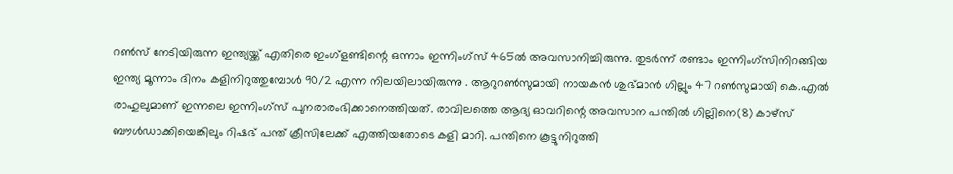റൺസ് നേടിയിരുന്ന ഇന്ത്യയ്ക്ക് എതിരെ ഇംഗ്ളണ്ടിന്റെ ഒന്നാം ഇന്നിംഗ്സ് 465ൽ അവസാനിച്ചിരുന്നു. തുടർന്ന് രണ്ടാം ഇന്നിംഗ്സിനിറങ്ങിയ ഇന്ത്യ മൂന്നാം ദിനം കളിനിറുത്തുമ്പോൾ 90/2 എന്ന നിലയിലായിരുന്നു . ആറുറൺസുമായി നായകൻ ശുഭ്മാൻ ഗില്ലും 47 റൺസുമായി കെ.എൽ രാഹുലുമാണ് ഇന്നലെ ഇന്നിംഗ്സ് പുനരാരംഭിക്കാനെത്തിയത്. രാവിലത്തെ ആദ്യ ഓവറിന്റെ അവസാന പന്തിൽ ഗില്ലിനെ(8) കാഴ്സ് ബൗൾഡാക്കിയെങ്കിലും റിഷഭ് പന്ത് ക്രീസിലേക്ക് എത്തിയതോ‌ടെ കളി മാറി. പന്തിനെ കൂട്ടുനിറുത്തി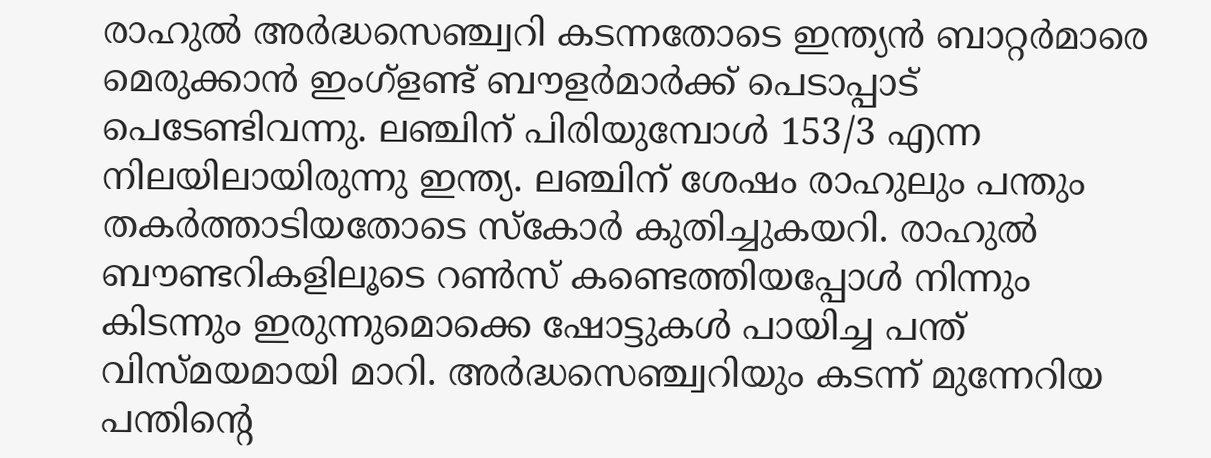രാഹുൽ അർദ്ധസെഞ്ച്വറി കടന്നതോടെ ഇന്ത്യൻ ബാറ്റർമാരെ മെരുക്കാൻ ഇംഗ്ളണ്ട് ബൗളർമാർക്ക് പെടാപ്പാട് പെടേണ്ടിവന്നു. ലഞ്ചിന് പിരിയുമ്പോൾ 153/3 എന്ന നിലയിലായിരുന്നു ഇന്ത്യ. ലഞ്ചിന് ശേഷം രാഹുലും പന്തും തകർത്താടിയതോടെ സ്കോർ കുതിച്ചുകയറി. രാഹുൽ ബൗണ്ടറികളിലൂടെ റൺസ് കണ്ടെത്തിയപ്പോൾ നിന്നും കിടന്നും ഇരുന്നുമൊക്കെ ഷോട്ടുകൾ പായിച്ച പന്ത് വിസ്മയമായി മാറി. അർദ്ധസെഞ്ച്വറിയും കടന്ന് മുന്നേറിയ പന്തിന്റെ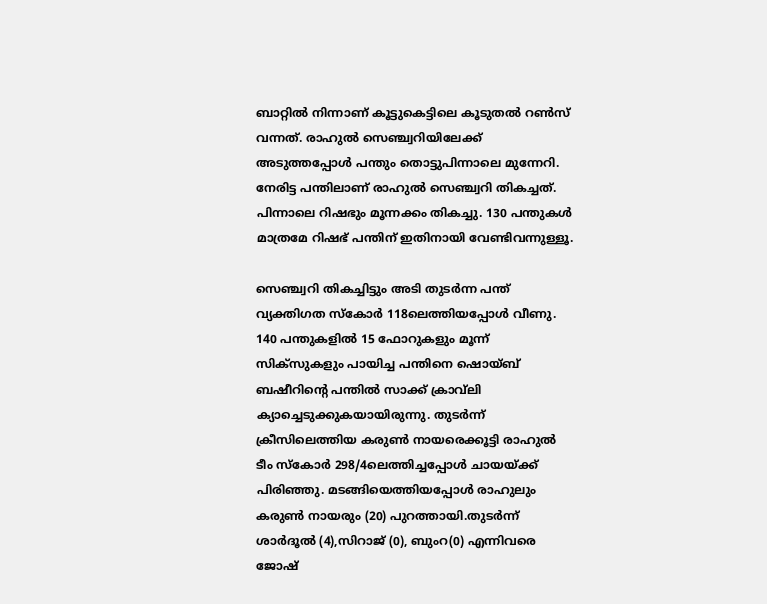ബാറ്റിൽ നിന്നാണ് കൂട്ടുകെട്ടിലെ കൂടുതൽ റൺസ് വന്നത്. രാഹുൽ സെഞ്ച്വറിയിലേക്ക് അടുത്തപ്പോൾ പന്തും തൊട്ടുപിന്നാലെ മുന്നേറി. നേരിട്ട പന്തിലാണ് രാഹുൽ സെഞ്ച്വറി തികച്ചത്. പിന്നാലെ റിഷഭും മൂന്നക്കം തികച്ചു. 130 പന്തുകൾ മാത്രമേ റിഷഭ് പന്തിന് ഇതിനായി വേണ്ടിവന്നുള്ളൂ.

സെഞ്ച്വറി തികച്ചിട്ടും അടി തുടർന്ന പന്ത് വ്യക്തിഗത സ്കോർ 118ലെത്തിയപ്പോൾ വീണു. 140 പന്തുകളിൽ 15 ഫോറുകളും മൂന്ന് സിക്സുകളും പായിച്ച പന്തിനെ ഷൊയ്ബ് ബഷീറിന്റെ പന്തിൽ സാക്ക് ക്രാവ്‌ലി ക്യാച്ചെ‌ടുക്കുകയായിരുന്നു. തുടർന്ന് ക്രീസിലെത്തിയ കരുൺ നായരെക്കൂട്ടി രാഹുൽ ടീം സ്കോർ 298/4ലെത്തിച്ചപ്പോൾ ചായയ്ക്ക് പിരിഞ്ഞു. മടങ്ങിയെത്തിയപ്പോൾ രാഹുലും കരുൺ നായരും (20) പുറത്തായി.തുടർന്ന് ശാർദൂൽ (4),സിറാജ് (0), ബുംറ(0) എന്നിവരെ ജോഷ്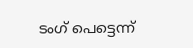ടംഗ് പെട്ടെന്ന്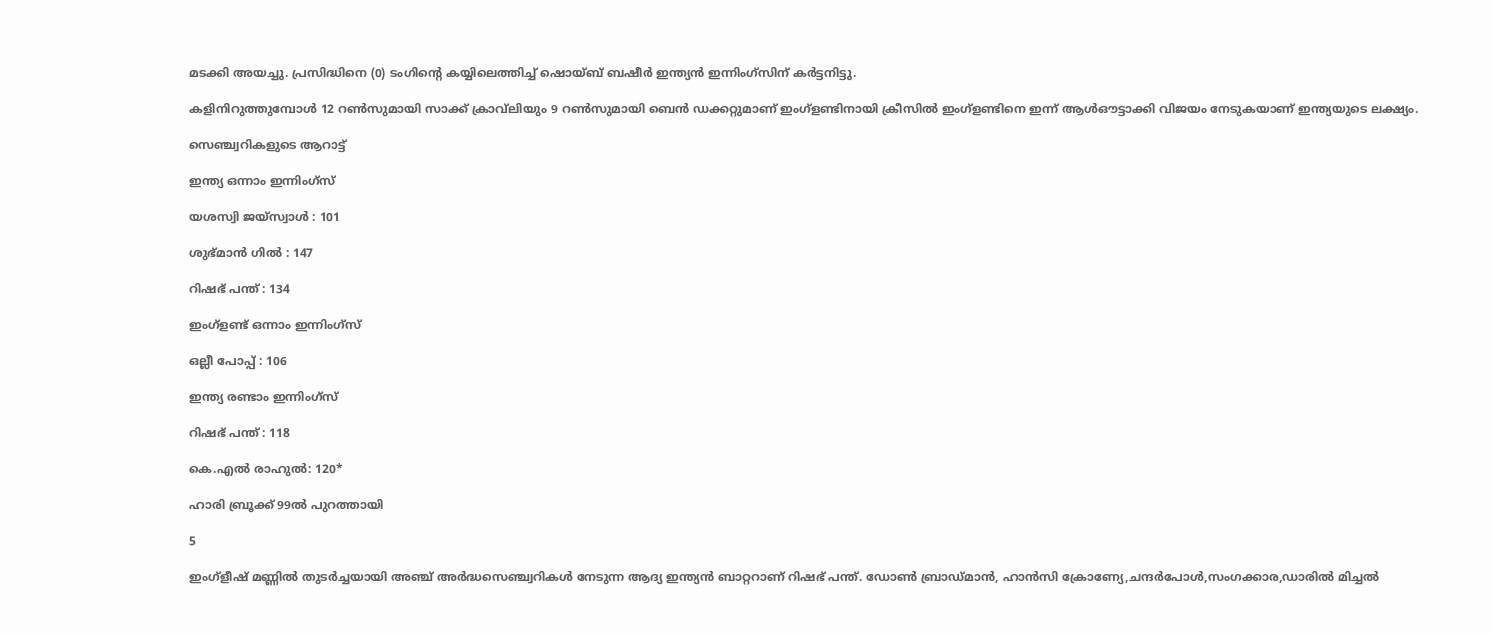മടക്കി അയച്ചു. പ്രസിദ്ധിനെ (0) ടംഗിന്റെ കയ്യിലെത്തിച്ച് ഷൊയ്ബ് ബഷീർ ഇന്ത്യൻ ഇന്നിംഗ്സിന് കർട്ടനിട്ടു.

കളിനിറുത്തുമ്പോൾ 12 റൺസുമായി സാക്ക് ക്രാവ്‌ലിയും 9 റൺസുമായി ബെൻ ഡക്കറ്റുമാണ് ഇംഗ്ളണ്ടിനായി ക്രീസിൽ ഇംഗ്ളണ്ടിനെ ഇന്ന് ആൾഔട്ടാക്കി വിജയം നേടുകയാണ് ഇന്ത്യയുടെ ലക്ഷ്യം.

സെഞ്ച്വറികളുടെ ആറാട്ട്

ഇന്ത്യ ഒന്നാം ഇന്നിംഗ്സ്

യശസ്വി ജയ്സ്വാൾ : 101

ശുഭ്മാൻ ഗിൽ : 147

റിഷഭ് പന്ത് : 134

ഇംഗ്ളണ്ട് ഒന്നാം ഇന്നിംഗ്സ്

ഒല്ലീ പോപ്പ് : 106

ഇന്ത്യ രണ്ടാം ഇന്നിംഗ്സ്

റിഷഭ് പന്ത് : 118

കെ.എൽ രാഹുൽ: 120*

ഹാരി ബ്രൂക്ക് 99ൽ പുറത്തായി

5

ഇംഗ്ളീഷ് മണ്ണിൽ തുടർച്ചയായി അഞ്ച് അർദ്ധസെഞ്ച്വറികൾ നേടുന്ന ആദ്യ ഇന്ത്യൻ ബാറ്ററാണ് റിഷഭ് പന്ത്. ഡോൺ ബ്രാഡ്മാൻ, ഹാൻസി ക്രോണ്യേ,ചന്ദർപോൾ,സംഗക്കാര,ഡാരിൽ മിച്ചൽ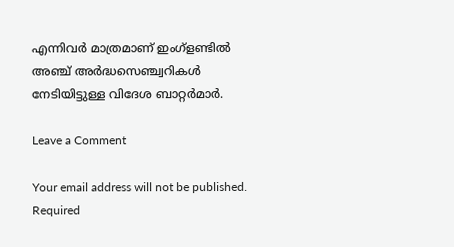എന്നിവർ മാത്രമാണ് ഇംഗ്ളണ്ടിൽ അഞ്ച് അർദ്ധസെഞ്ച്വറികൾ നേടിയിട്ടുള്ള വിദേശ ബാറ്റർമാർ.

Leave a Comment

Your email address will not be published. Required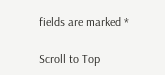fields are marked *

Scroll to Top